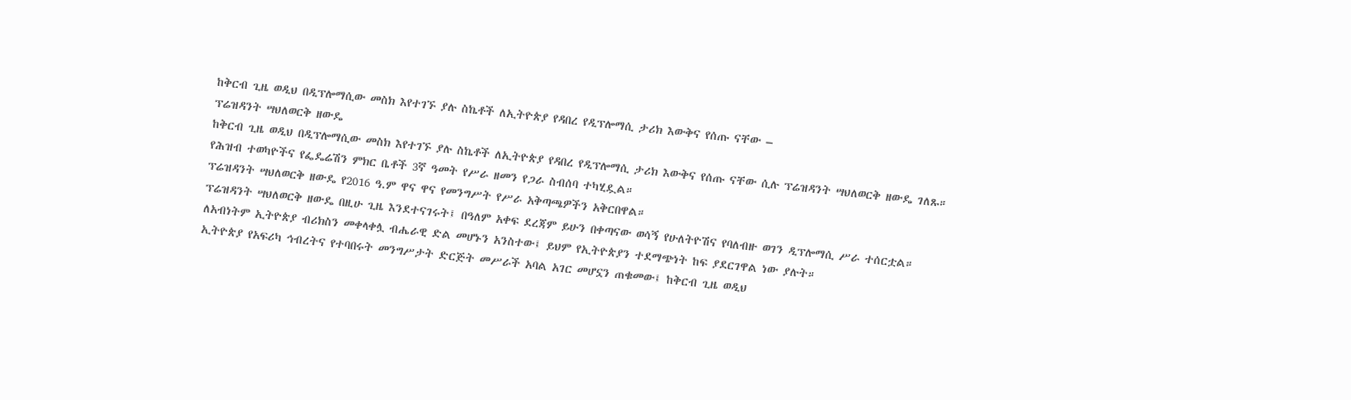ከቅርብ ጊዜ ወዲህ በዲፕሎማሲው መስክ እየተገኙ ያሉ ስኬቶች ለኢትዮጵያ የዳበረ የዲፕሎማሲ ታሪክ እውቅና የሰጡ ናቸው –
ፕሬዝዳንት ሣህለወርቅ ዘውዴ
ከቅርብ ጊዜ ወዲህ በዲፕሎማሲው መስክ እየተገኙ ያሉ ስኬቶች ለኢትዮጵያ የዳበረ የዲፕሎማሲ ታሪክ እውቅና የሰጡ ናቸው ሲሉ ፕሬዝዳንት ሣህለወርቅ ዘውዴ ገለጹ።
የሕዝብ ተወካዮችና የፌዴሬሽን ምክር ቤቶች 3ኛ ዓመት የሥራ ዘመን የጋራ ስብሰባ ተካሂዷል።
ፕሬዝዳንት ሣህለወርቅ ዘውዴ የ2016 ዓ.ም ዋና ዋና የመንግሥት የሥራ አቅጣጫዎችን አቅርበዋል።
ፕሬዝዳንት ሣህለወርቅ ዘውዴ በዚሁ ጊዜ እንደተናገሩት፤ በዓለም አቀፍ ደረጃም ይሁን በቀጣናው ወሳኝ የሁለትዮሽና የባለብዙ ወገን ዲፕሎማሲ ሥራ ተሰርቷል።
ለአብነትም ኢትዮጵያ ብሪክስን መቀላቀሏ ብሔራዊ ድል መሆኑን አንስተው፤ ይህም የኢትዮጵያን ተደማጭነት ከፍ ያደርገዋል ነው ያሉት።
ኢትዮጵያ የአፍሪካ ኅብረትና የተባበሩት መንግሥታት ድርጅት መሥራች አባል አገር መሆኗን ጠቁመው፤ ከቅርብ ጊዜ ወዲህ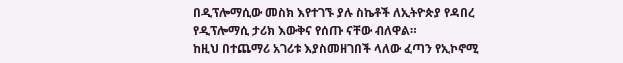በዲፕሎማሲው መስክ እየተገኙ ያሉ ስኬቶች ለኢትዮጵያ የዳበረ የዲፕሎማሲ ታሪክ እውቅና የሰጡ ናቸው ብለዋል።
ከዚህ በተጨማሪ አገሪቱ እያስመዘገበች ላለው ፈጣን የኢኮኖሚ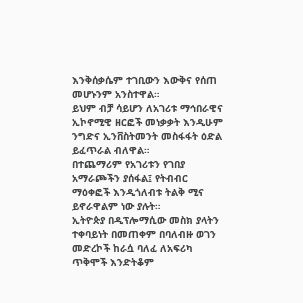እንቅሰቃሴም ተገቢውን እውቅና የሰጠ መሆኑንም አንስተዋል።
ይህም ብቻ ሳይሆን ለአገሪቱ ማኅበራዊና ኢኮኖሚዊ ዘርፎች መነቃቃት እንዲሁም ንግድና ኢንቨስትመንት መስፋፋት ዕድል ይፈጥራል ብለዋል።
በተጨማሪም የአገሪቱን የገበያ አማራጮችን ያሰፋል፤ የትብብር ማዕቀፎች እንዲጎለብቱ ትልቅ ሚና ይኖራዋልም ነው ያሉት።
ኢትዮጵያ በዲፕሎማሲው መስክ ያላትን ተቀባይነት በመጠቀም በባለብዙ ወገን መድረኮች ከራሷ ባለፈ ለአፍሪካ ጥቅሞች እንድትቆም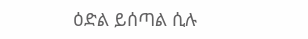ዕድል ይሰጣል ሲሉ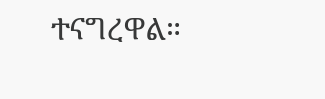ተናግረዋል።